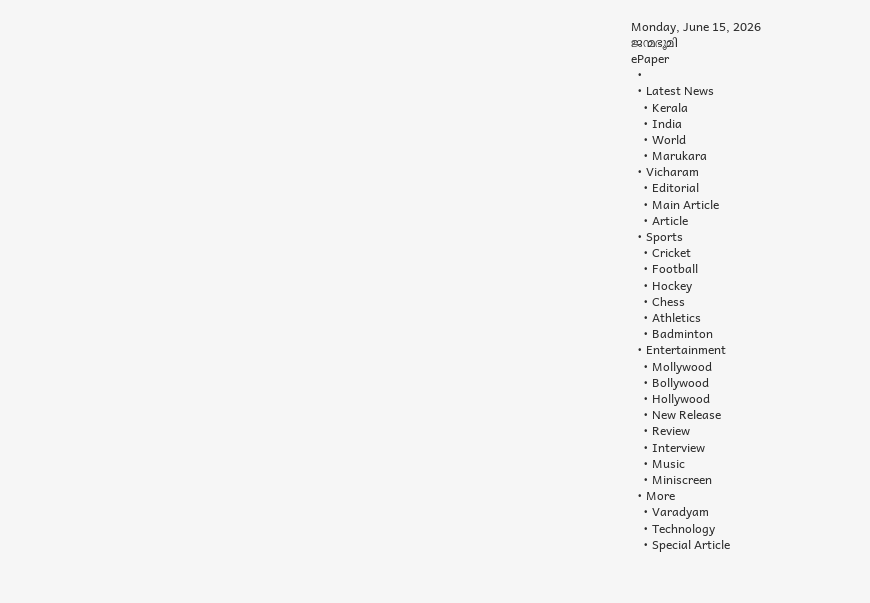Monday, June 15, 2026
ജന്മഭൂമി
ePaper
  •
  • Latest News
    • Kerala
    • India
    • World
    • Marukara
  • Vicharam
    • Editorial
    • Main Article
    • Article
  • Sports
    • Cricket
    • Football
    • Hockey
    • Chess
    • Athletics
    • Badminton
  • Entertainment
    • Mollywood
    • Bollywood
    • Hollywood
    • New Release
    • Review
    • Interview
    • Music
    • Miniscreen
  • More
    • Varadyam
    • Technology
    • Special Article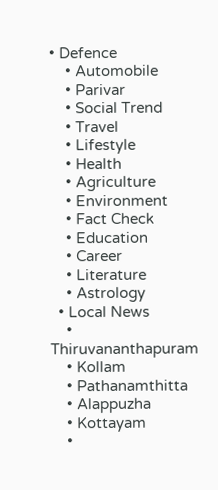• Defence
    • Automobile
    • Parivar
    • Social Trend
    • Travel
    • Lifestyle
    • Health
    • Agriculture
    • Environment
    • Fact Check
    • Education
    • Career
    • Literature
    • Astrology
  • Local News
    • Thiruvananthapuram
    • Kollam
    • Pathanamthitta
    • Alappuzha
    • Kottayam
    •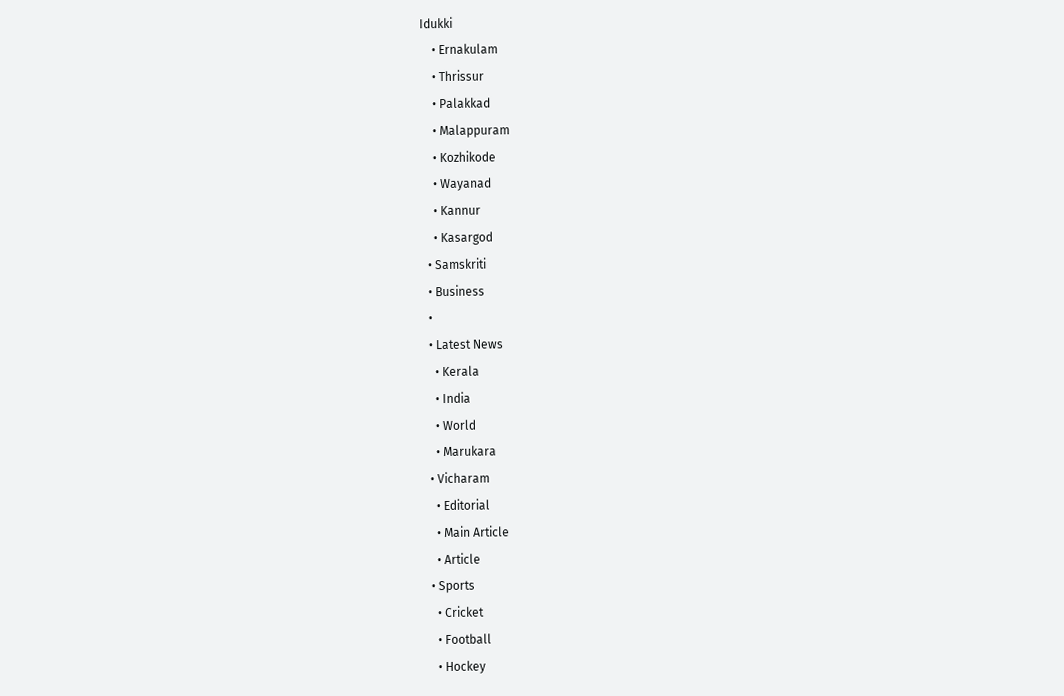Idukki
    • Ernakulam
    • Thrissur
    • Palakkad
    • Malappuram
    • Kozhikode
    • Wayanad
    • Kannur
    • Kasargod
  • Samskriti
  • Business
  •
  • Latest News
    • Kerala
    • India
    • World
    • Marukara
  • Vicharam
    • Editorial
    • Main Article
    • Article
  • Sports
    • Cricket
    • Football
    • Hockey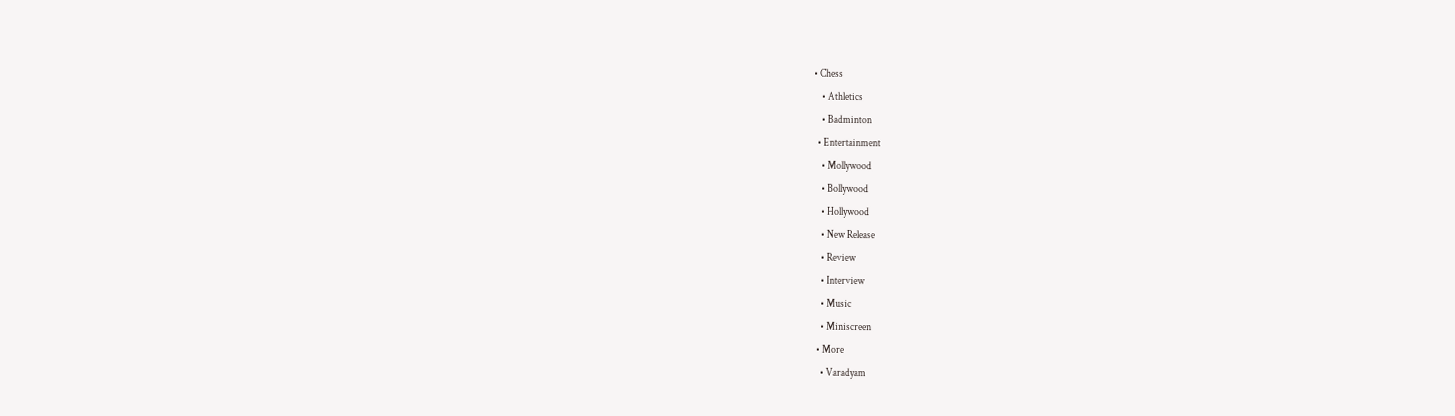• Chess
    • Athletics
    • Badminton
  • Entertainment
    • Mollywood
    • Bollywood
    • Hollywood
    • New Release
    • Review
    • Interview
    • Music
    • Miniscreen
  • More
    • Varadyam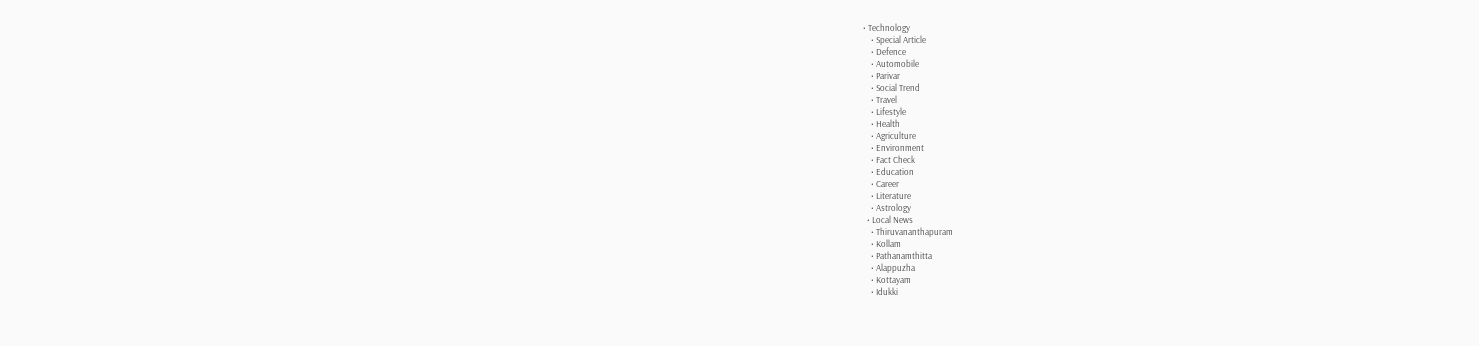• Technology
    • Special Article
    • Defence
    • Automobile
    • Parivar
    • Social Trend
    • Travel
    • Lifestyle
    • Health
    • Agriculture
    • Environment
    • Fact Check
    • Education
    • Career
    • Literature
    • Astrology
  • Local News
    • Thiruvananthapuram
    • Kollam
    • Pathanamthitta
    • Alappuzha
    • Kottayam
    • Idukki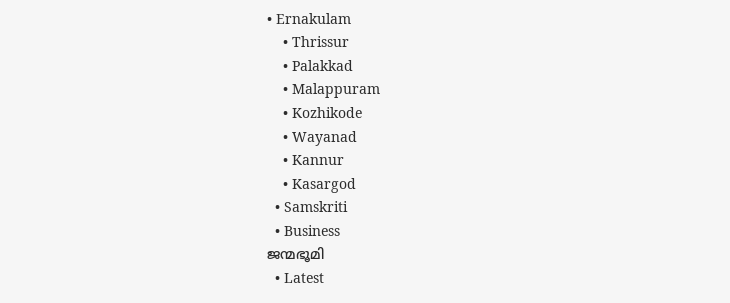• Ernakulam
    • Thrissur
    • Palakkad
    • Malappuram
    • Kozhikode
    • Wayanad
    • Kannur
    • Kasargod
  • Samskriti
  • Business
ജന്മഭൂമി
  • Latest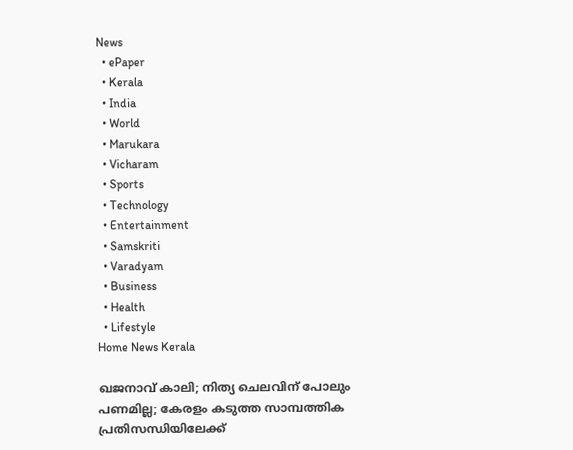News
  • ePaper
  • Kerala
  • India
  • World
  • Marukara
  • Vicharam
  • Sports
  • Technology
  • Entertainment
  • Samskriti
  • Varadyam
  • Business
  • Health
  • Lifestyle
Home News Kerala

ഖജനാവ് കാലി; നിത്യ ചെലവിന് പോലും പണമില്ല; കേരളം കടുത്ത സാമ്പത്തിക പ്രതിസന്ധിയിലേക്ക്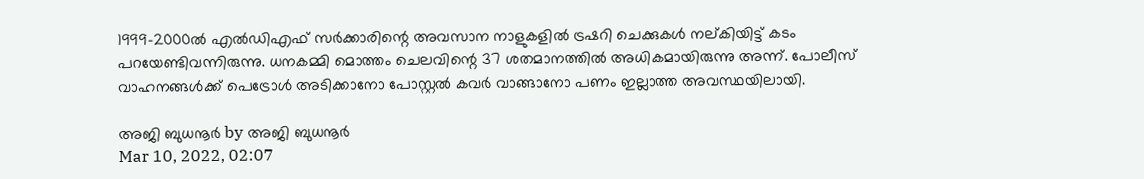1999-2000ല്‍ എല്‍ഡിഎഫ് സര്‍ക്കാരിന്റെ അവസാന നാളുകളില്‍ ട്രഷറി ചെക്കുകള്‍ നല്കിയിട്ട് കടം പറയേണ്ടിവന്നിരുന്നു. ധനകമ്മി മൊത്തം ചെലവിന്റെ 37 ശതമാനത്തില്‍ അധികമായിരുന്നു അന്ന്. പോലീസ് വാഹനങ്ങള്‍ക്ക് പെട്രോള്‍ അടിക്കാനോ പോസ്റ്റല്‍ കവര്‍ വാങ്ങാനോ പണം ഇല്ലാത്ത അവസ്ഥയിലായി.

അജി ബുധനൂര്‍ by അജി ബുധനൂര്‍
Mar 10, 2022, 02:07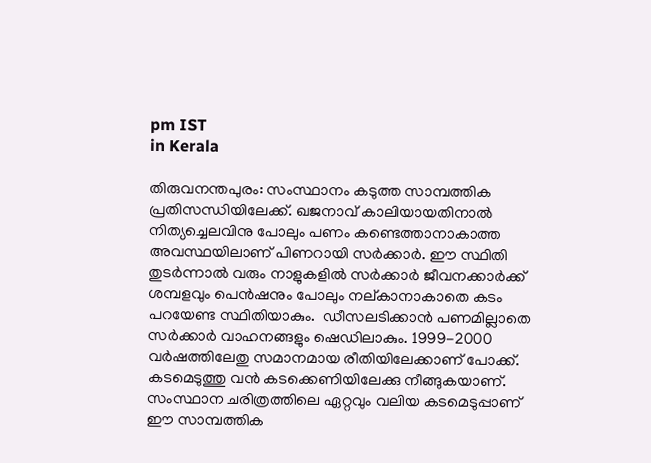pm IST
in Kerala

തിരുവനന്തപുരം: സംസ്ഥാനം കടുത്ത സാമ്പത്തിക പ്രതിസന്ധിയിലേക്ക്. ഖജനാവ് കാലിയായതിനാല്‍ നിത്യച്ചെലവിനു പോലും പണം കണ്ടെത്താനാകാത്ത അവസ്ഥയിലാണ് പിണറായി സര്‍ക്കാര്‍. ഈ സ്ഥിതി തുടര്‍ന്നാല്‍ വരും നാളുകളില്‍ സര്‍ക്കാര്‍ ജീവനക്കാര്‍ക്ക് ശമ്പളവും പെന്‍ഷനും പോലും നല്കാനാകാതെ കടം പറയേണ്ട സ്ഥിതിയാകും.  ഡീസലടിക്കാന്‍ പണമില്ലാതെ സര്‍ക്കാര്‍ വാഹനങ്ങളും ഷെഡിലാകും. 1999-2000 വര്‍ഷത്തിലേതു സമാനമായ രീതിയിലേക്കാണ് പോക്ക്. കടമെടുത്തു വന്‍ കടക്കെണിയിലേക്കു നീങ്ങുകയാണ്. സംസ്ഥാന ചരിത്രത്തിലെ ഏറ്റവും വലിയ കടമെടുപ്പാണ് ഈ സാമ്പത്തിക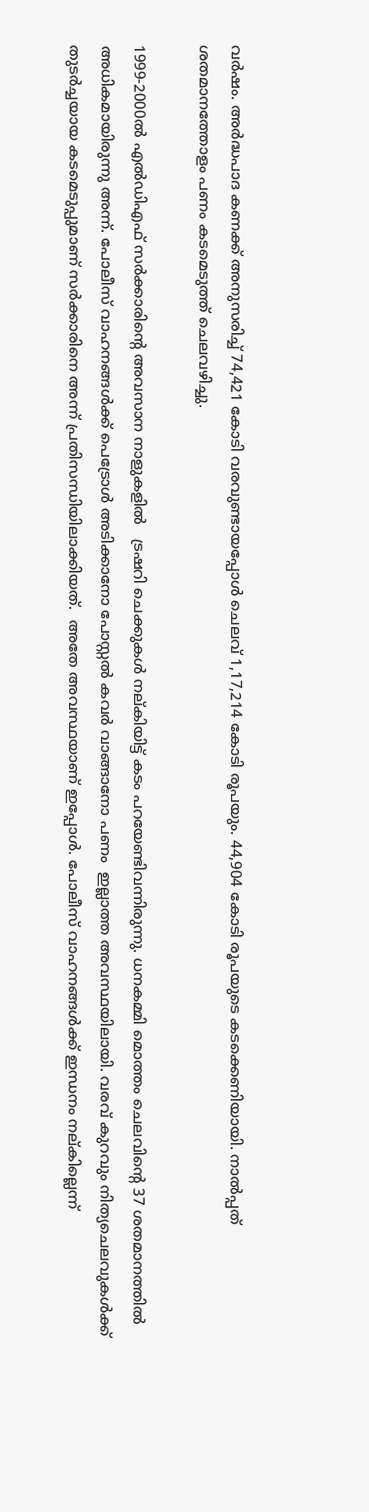വര്‍ഷം. അര്‍ദ്ധപാദ കണക്ക് അനുസരിച്ച് 74,421 കോടി വരവുണ്ടായപ്പോള്‍ ചെലവ് 1,17,214 കോടി രൂപയും. 44,904 കോടി രൂപയുടെ കടക്കെണിയായി. നാല്‍പ്പത് ശതമാനത്തോളം പണം കടമെടുത്ത് ചെലവഴിച്ചു.

1999-2000ല്‍ എല്‍ഡിഎഫ് സര്‍ക്കാരിന്റെ അവസാന നാളുകളില്‍   ട്രഷറി ചെക്കുകള്‍ നല്കിയിട്ട് കടം പറയേണ്ടിവന്നിരുന്നു. ധനകമ്മി മൊത്തം ചെലവിന്റെ 37 ശതമാനത്തില്‍ അധികമായിരുന്നു അന്ന്. പോലീസ് വാഹനങ്ങള്‍ക്ക് പെട്രോള്‍ അടിക്കാനോ പോസ്റ്റല്‍ കവര്‍ വാങ്ങാനോ പണം  ഇല്ലാത്ത അവസ്ഥയിലായി. വരവ് കുറവും നിത്യചെലവുകള്‍ക്ക് തുടര്‍ച്ചയായ കടമെടുപ്പുമാണ് സര്‍ക്കാരിനെ അന്ന് പ്രതിസന്ധിയിലാക്കിയത്.  അതേ അവസ്ഥയാണ് ഇപ്പോള്‍. പോലീസ് വാഹനങ്ങള്‍ക്ക് ഇന്ധനം നല്കില്ലെന്ന്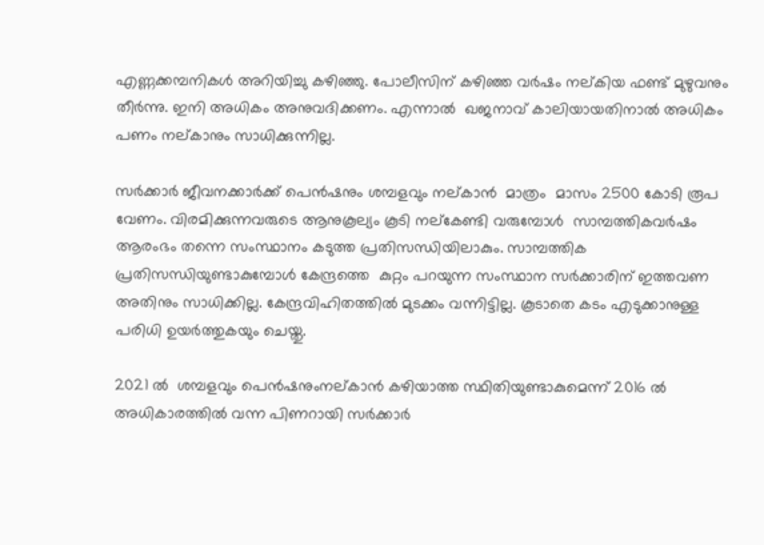എണ്ണക്കമ്പനികള്‍ അറിയിച്ചു കഴിഞ്ഞു. പോലീസിന് കഴിഞ്ഞ വര്‍ഷം നല്കിയ ഫണ്ട് മുഴുവനും തീര്‍ന്നു. ഇനി അധികം അനുവദിക്കണം. എന്നാല്‍  ഖജനാവ് കാലിയായതിനാല്‍ അധികം പണം നല്കാനും സാധിക്കുന്നില്ല.

സര്‍ക്കാര്‍ ജീവനക്കാര്‍ക്ക് പെന്‍ഷനും ശമ്പളവും നല്കാന്‍  മാത്രം  മാസം 2500 കോടി രൂപ വേണം. വിരമിക്കുന്നവരുടെ ആനുകൂല്യം കൂടി നല്‌കേണ്ടി വരുമ്പോള്‍  സാമ്പത്തികവര്‍ഷം ആരംഭം തന്നെ സംസ്ഥാനം കടുത്ത പ്രതിസന്ധിയിലാകും. സാമ്പത്തിക പ്രതിസന്ധിയുണ്ടാകുമ്പോള്‍ കേന്ദ്രത്തെ  കുറ്റം പറയുന്ന സംസ്ഥാന സര്‍ക്കാരിന് ഇത്തവണ അതിനും സാധിക്കില്ല. കേന്ദ്രവിഹിതത്തില്‍ മുടക്കം വന്നിട്ടില്ല. കൂടാതെ കടം എടുക്കാനുള്ള പരിധി ഉയര്‍ത്തുകയും ചെയ്തു.

2021 ല്‍  ശമ്പളവും പെന്‍ഷനുംനല്കാന്‍ കഴിയാത്ത സ്ഥിതിയുണ്ടാകുമെന്ന് 2016 ല്‍ അധികാരത്തില്‍ വന്ന പിണറായി സര്‍ക്കാര്‍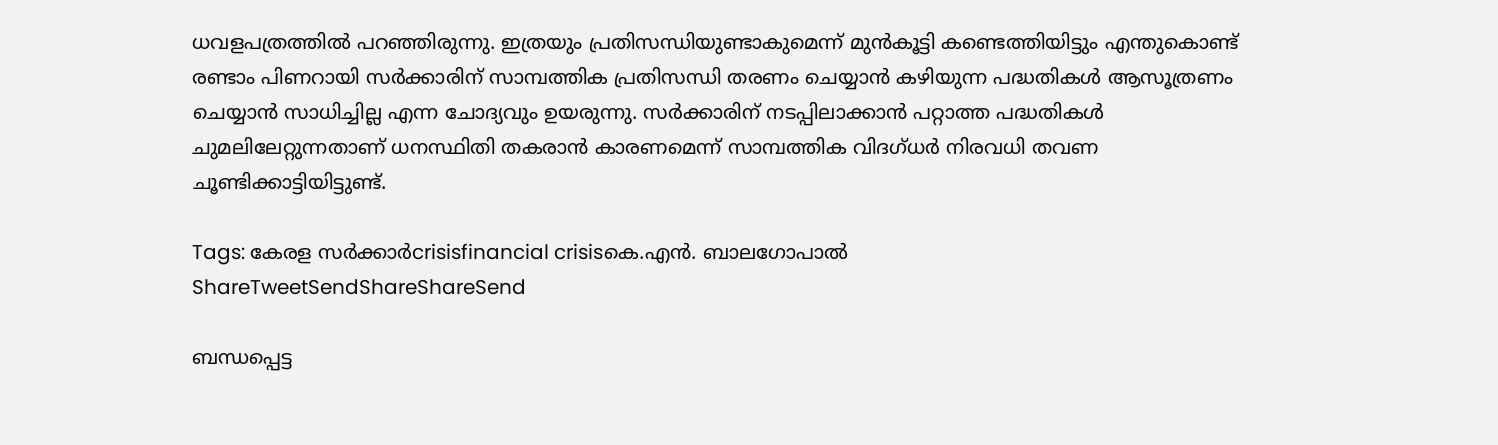ധവളപത്രത്തില്‍ പറഞ്ഞിരുന്നു. ഇത്രയും പ്രതിസന്ധിയുണ്ടാകുമെന്ന് മുന്‍കൂട്ടി കണ്ടെത്തിയിട്ടും എന്തുകൊണ്ട് രണ്ടാം പിണറായി സര്‍ക്കാരിന് സാമ്പത്തിക പ്രതിസന്ധി തരണം ചെയ്യാന്‍ കഴിയുന്ന പദ്ധതികള്‍ ആസൂത്രണം ചെയ്യാന്‍ സാധിച്ചില്ല എന്ന ചോദ്യവും ഉയരുന്നു. സര്‍ക്കാരിന് നടപ്പിലാക്കാന്‍ പറ്റാത്ത പദ്ധതികള്‍ ചുമലിലേറ്റുന്നതാണ് ധനസ്ഥിതി തകരാന്‍ കാരണമെന്ന് സാമ്പത്തിക വിദഗ്ധര്‍ നിരവധി തവണ ചൂണ്ടിക്കാട്ടിയിട്ടുണ്ട്.

Tags: കേരള സര്‍ക്കാര്‍crisisfinancial crisisകെ.എന്‍. ബാലഗോപാല്‍
ShareTweetSendShareShareSend

ബന്ധപ്പെട്ട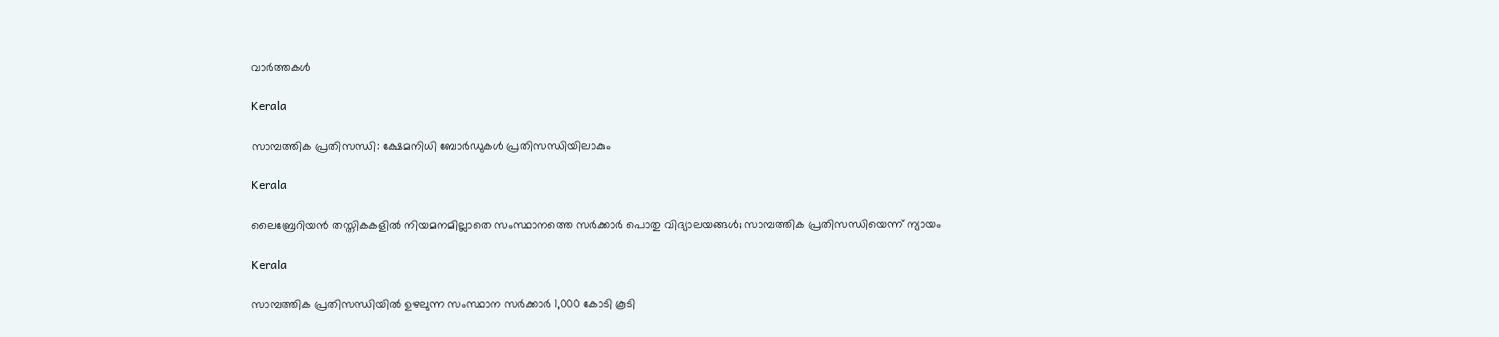വാര്‍ത്തകള്‍

Kerala

സാമ്പത്തിക പ്രതിസന്ധി: ക്ഷേമനിധി ബോര്‍ഡുകള്‍ പ്രതിസന്ധിയിലാകും

Kerala

ലൈബ്രേറിയന്‍ തസ്തികകളില്‍ നിയമനമില്ലാതെ സംസ്ഥാനത്തെ സര്‍ക്കാര്‍ പൊതു വിദ്യാലയങ്ങള്‍; സാമ്പത്തിക പ്രതിസന്ധിയെന്ന് ന്യായം

Kerala

സാമ്പത്തിക പ്രതിസന്ധിയില്‍ ഉഴലുന്ന സംസ്ഥാന സര്‍ക്കാര്‍ 1,000 കോടി കൂടി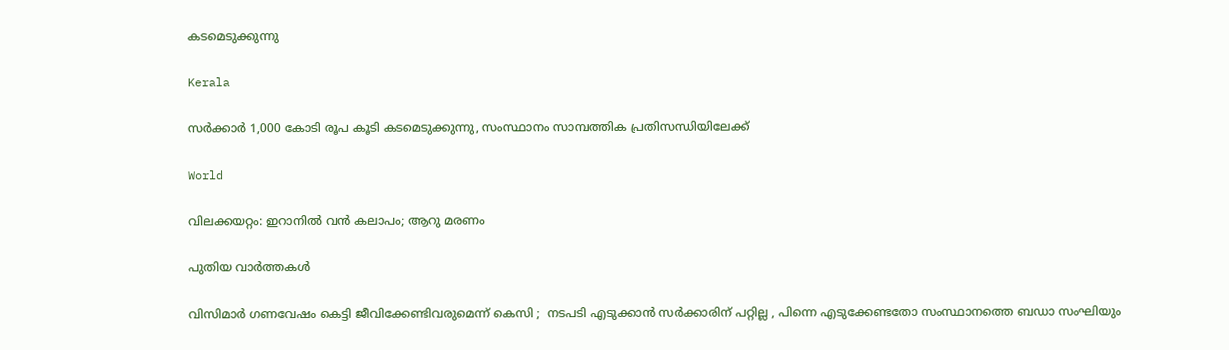കടമെടുക്കുന്നു

Kerala

സര്‍ക്കാര്‍ 1,000 കോടി രൂപ കൂടി കടമെടുക്കുന്നു, സംസ്ഥാനം സാമ്പത്തിക പ്രതിസന്ധിയിലേക്ക്

World

വിലക്കയറ്റം: ഇറാനില്‍ വന്‍ കലാപം; ആറു മരണം

പുതിയ വാര്‍ത്തകള്‍

വിസിമാർ ഗണവേഷം കെട്ടി ജീവിക്കേണ്ടിവരുമെന്ന് കെസി ;  നടപടി എടുക്കാൻ സർക്കാരിന് പറ്റില്ല , പിന്നെ എടുക്കേണ്ടതോ സംസ്ഥാനത്തെ ബഡാ സംഘിയും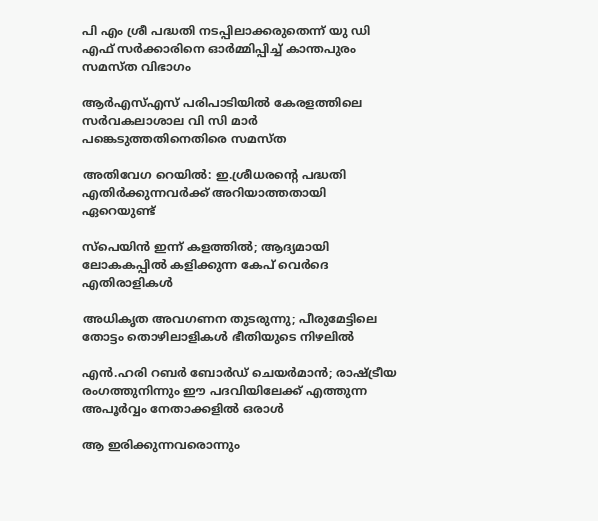പി എം ശ്രീ പദ്ധതി നടപ്പിലാക്കരുതെന്ന് യു ഡി എഫ് സര്‍ക്കാരിനെ ഓര്‍മ്മിപ്പിച്ച് കാന്തപുരം സമസ്ത വിഭാഗം

ആര്‍എസ്എസ് പരിപാടിയില്‍ കേരളത്തിലെ സര്‍വകലാശാല വി സി മാര്‍ പങ്കെടുത്തതിനെതിരെ സമസ്ത

അതിവേഗ റെയിൽ: ഇ.ശ്രീധരന്റെ പദ്ധതി എതിർക്കുന്നവർക്ക് അറിയാത്തതായി ഏറെയുണ്ട്

സ്പെയിൻ ഇന്ന് കളത്തിൽ; ആദ്യമായി ലോകകപ്പില്‍ കളിക്കുന്ന കേപ് വെര്‍ദെ എതിരാളികൾ

അധികൃത അവഗണന തുടരുന്നു; പീരുമേട്ടിലെ തോട്ടം തൊഴിലാളികള്‍ ഭീതിയുടെ നിഴലില്‍

എൻ.ഹരി റബർ ബോർഡ് ചെയർമാൻ; രാഷ്‌ട്രീയ രംഗത്തുനിന്നും ഈ പദവിയിലേക്ക് എത്തുന്ന അപൂര്‍വ്വം നേതാക്കളില്‍ ഒരാൾ

ആ ഇരിക്കുന്നവരൊന്നും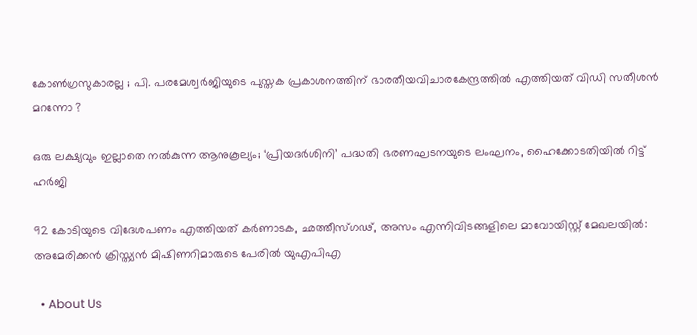കോൺഗ്രസുകാരല്ല ; പി. പരമേശ്വര്‍ജിയുടെ പുസ്തക പ്രകാശനത്തിന് ഭാരതീയവിചാരകേന്ദ്രത്തിൽ എത്തിയത് വിഡി സതീശൻ മറന്നോ ?

ഒരു ലക്ഷ്യവും ഇല്ലാതെ നൽകുന്ന ആനുകൂല്യം; ‘പ്രിയദർശിനി’ പദ്ധതി ഭരണഘടനയുടെ ലംഘനം, ഹൈക്കോടതിയിൽ റിട്ട് ഹർജി

92 കോടിയുടെ വിദേശപണം എത്തിയത് കര്‍ണാടക, ഛത്തീസ്ഗഢ്, അസം എന്നിവിടങ്ങളിലെ മാവോയിസ്റ്റ് മേഖലയിൽ: അമേരിക്കൻ ക്രിസ്ത്യന്‍ മിഷിണറിമാരുടെ പേരില്‍ യുഎപിഎ

  • About Us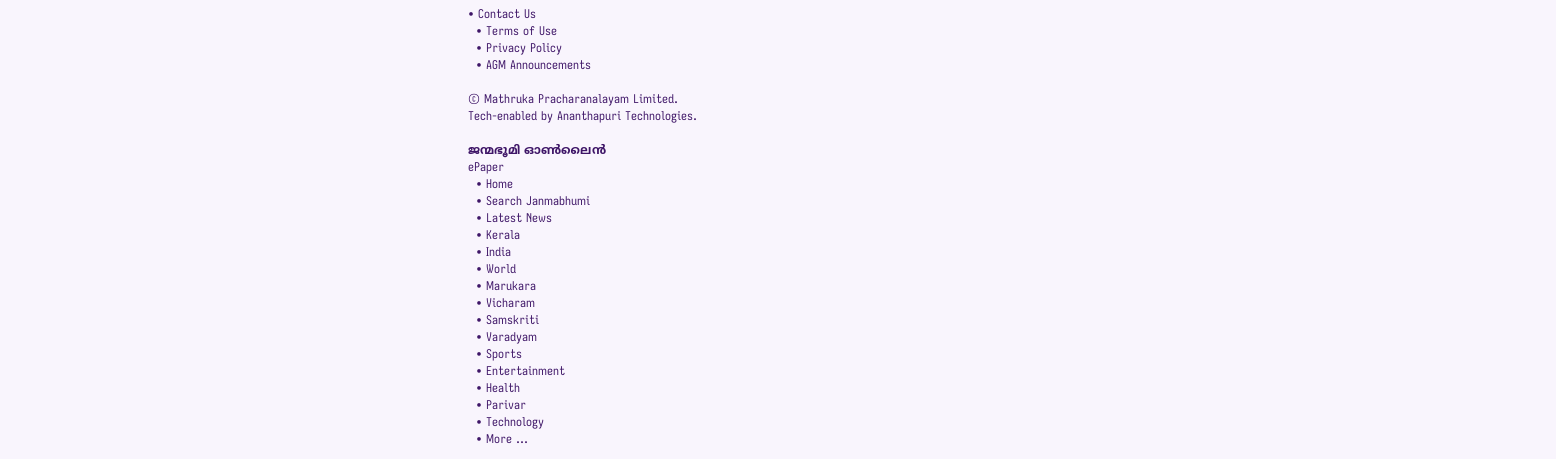• Contact Us
  • Terms of Use
  • Privacy Policy
  • AGM Announcements

© Mathruka Pracharanalayam Limited.
Tech-enabled by Ananthapuri Technologies.

ജന്മഭൂമി ഓണ്‍ലൈന്‍
ePaper
  • Home
  • Search Janmabhumi
  • Latest News
  • Kerala
  • India
  • World
  • Marukara
  • Vicharam
  • Samskriti
  • Varadyam
  • Sports
  • Entertainment
  • Health
  • Parivar
  • Technology
  • More …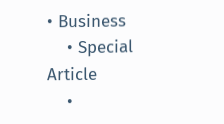• Business
    • Special Article
    •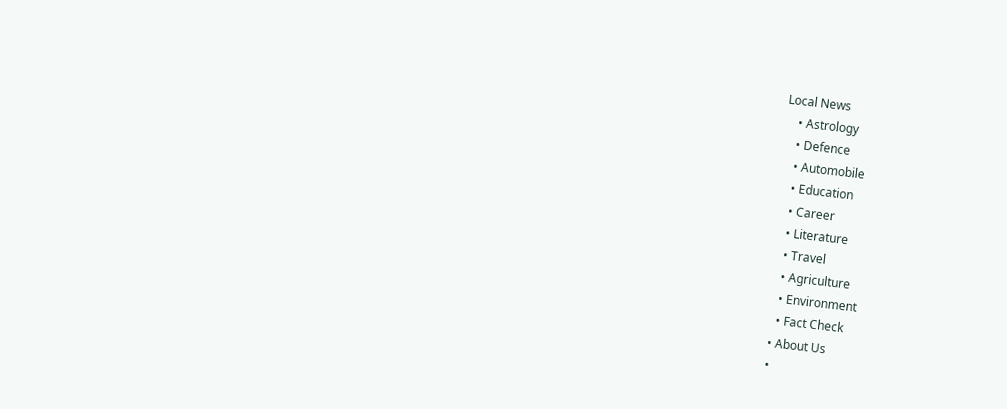Local News
    • Astrology
    • Defence
    • Automobile
    • Education
    • Career
    • Literature
    • Travel
    • Agriculture
    • Environment
    • Fact Check
  • About Us
  •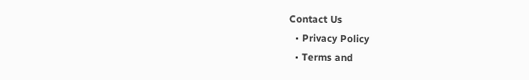Contact Us
  • Privacy Policy
  • Terms and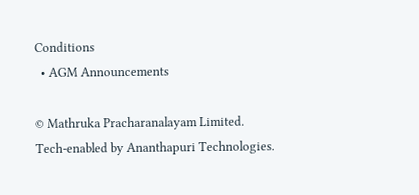Conditions
  • AGM Announcements

© Mathruka Pracharanalayam Limited.
Tech-enabled by Ananthapuri Technologies.